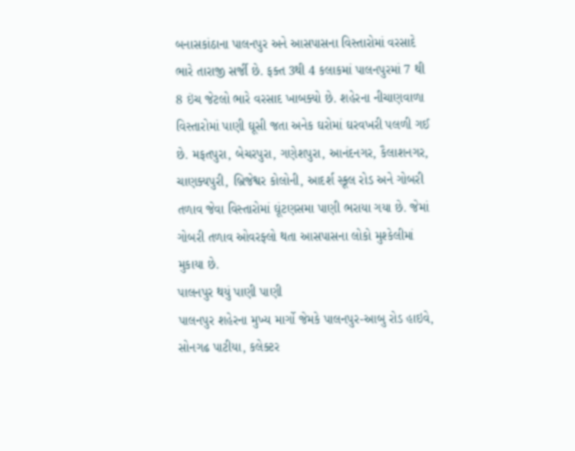બનાસકાંઠાના પાલનપુર અને આસપાસના વિસ્તારોમાં વરસાદે ભારે તારાજી સર્જી છે. ફક્ત 3થી 4 કલાકમાં પાલનપુરમાં 7 થી 8 ઇંચ જેટલો ભારે વરસાદ ખાબક્યો છે. શહેરના નીચાણવાળા વિસ્તારોમાં પાણી ઘૂસી જતા અનેક ઘરોમાં ઘરવખરી પલળી ગઈ છે. મફતપુરા, બેચરપુરા, ગણેશપુરા, આનંદનગર, કૈલાશનગર, ચાણક્યપુરી, બ્રિજેશ્વર કોલોની, આદર્શ સ્કૂલ રોડ અને ગોબરી તળાવ જેવા વિસ્તારોમાં ઘૂંટણસમા પાણી ભરાયા ગયા છે. જેમાં ગોબરી તળાવ ઓવરફ્લો થતા આસપાસના લોકો મુશ્કેલીમાં મુકાયા છે.
પાલનપુર થયું પાણી પાણી
પાલનપુર શહેરના મુખ્ય માર્ગો જેમકે પાલનપુર-આબુ રોડ હાઇવે, સોનગઢ પાટીયા, કલેક્ટર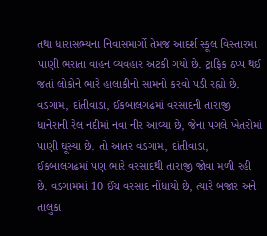તથા ધારાસભ્યના નિવાસમાર્ગો તેમજ આદર્શ સ્કૂલ વિસ્તારમા પાણી ભરાતા વાહન વ્યવહાર અટકી ગયો છે. ટ્રાફિક ઠપ્પ થઈ જતાં લોકોને ભારે હાલાકીનો સામનો કરવો પડી રહ્યો છે.
વડગામ, દાંતીવાડા, ઈકબાલગઢમાં વરસાદની તારાજી
ધાનેરાની રેલ નદીમાં નવા નીર આવ્યા છે, જેના પગલે ખેતરોમાં પાણી ઘૂસ્યા છે. તો આતર વડગામ, દાંતીવાડા, ઈકબાલગઢમાં પણ ભારે વરસાદથી તારાજી જોવા મળી રહી છે. વડગામમાં 10 ઈંચ વરસાદ નોંધાયો છે, ત્યારે બજાર અને તાલુકા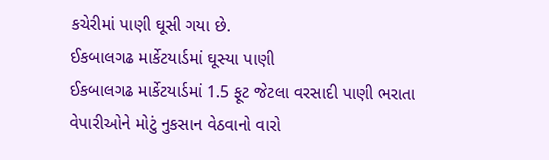કચેરીમાં પાણી ઘૂસી ગયા છે.
ઈકબાલગઢ માર્કેટયાર્ડમાં ઘૂસ્યા પાણી
ઈકબાલગઢ માર્કેટયાર્ડમાં 1.5 ફૂટ જેટલા વરસાદી પાણી ભરાતા વેપારીઓને મોટું નુકસાન વેઠવાનો વારો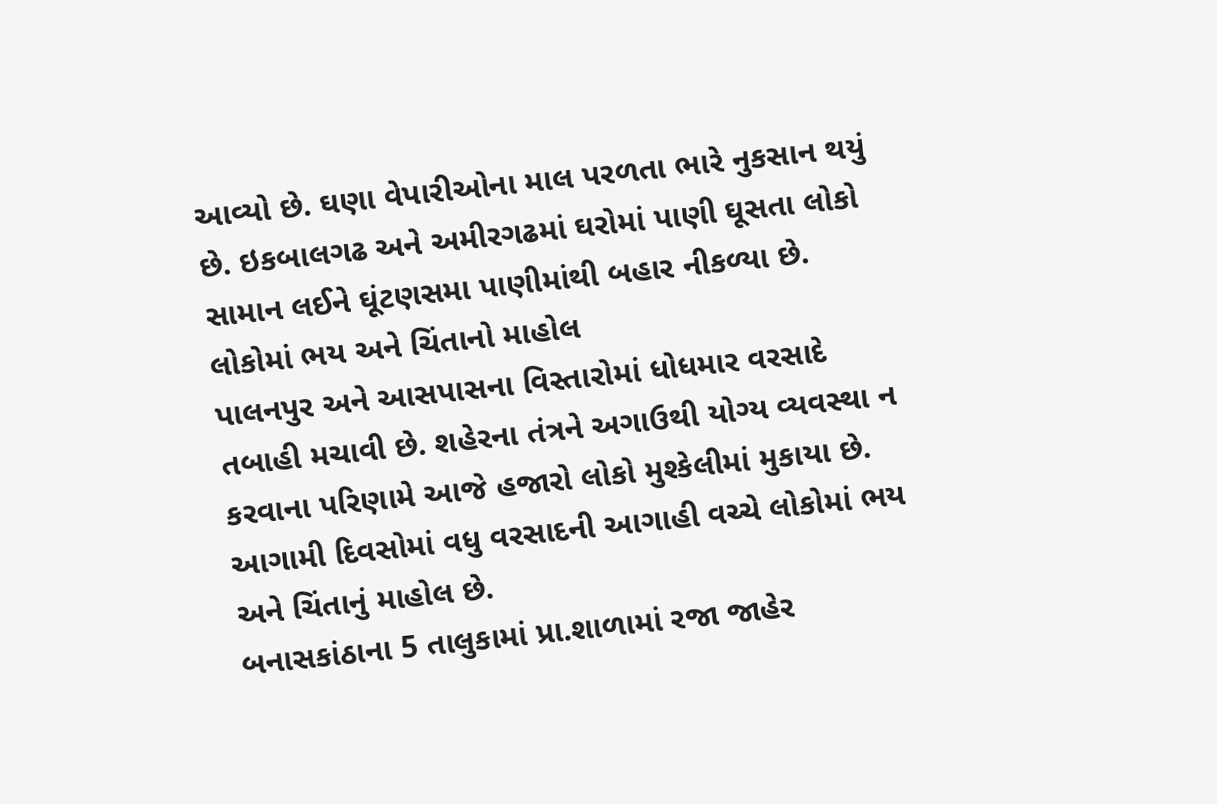આવ્યો છે. ઘણા વેપારીઓના માલ પરળતા ભારે નુકસાન થયું છે. ઇકબાલગઢ અને અમીરગઢમાં ઘરોમાં પાણી ઘૂસતા લોકો સામાન લઈને ઘૂંટણસમા પાણીમાંથી બહાર નીકળ્યા છે.
લોકોમાં ભય અને ચિંતાનો માહોલ
પાલનપુર અને આસપાસના વિસ્તારોમાં ધોધમાર વરસાદે તબાહી મચાવી છે. શહેરના તંત્રને અગાઉથી યોગ્ય વ્યવસ્થા ન કરવાના પરિણામે આજે હજારો લોકો મુશ્કેલીમાં મુકાયા છે. આગામી દિવસોમાં વધુ વરસાદની આગાહી વચ્ચે લોકોમાં ભય અને ચિંતાનું માહોલ છે.
બનાસકાંઠાના 5 તાલુકામાં પ્રા.શાળામાં રજા જાહેર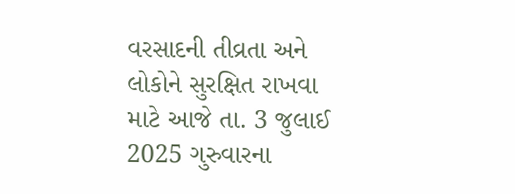વરસાદની તીવ્રતા અને લોકોને સુરક્ષિત રાખવા માટે આજે તા. 3 જુલાઈ 2025 ગુરુવારના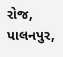રોજ, પાલનપુર,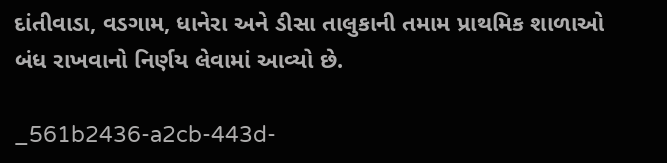દાંતીવાડા, વડગામ, ધાનેરા અને ડીસા તાલુકાની તમામ પ્રાથમિક શાળાઓ બંધ રાખવાનો નિર્ણય લેવામાં આવ્યો છે.

_561b2436-a2cb-443d-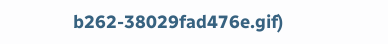b262-38029fad476e.gif)